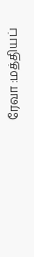ரேவா :மத்தியப்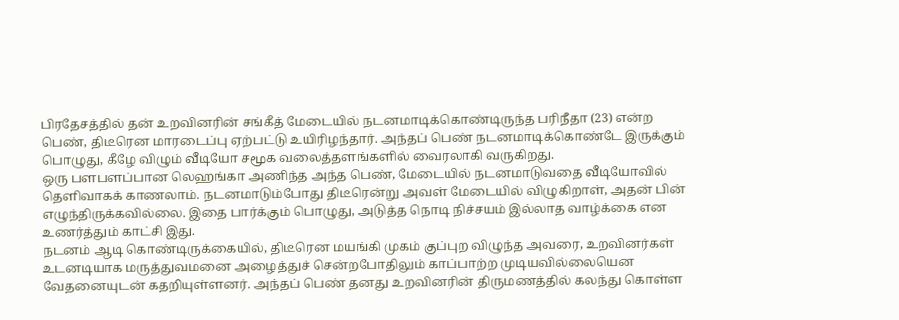பிரதேசத்தில் தன் உறவினரின் சங்கீத் மேடையில் நடனமாடிக்கொண்டிருந்த பரிநீதா (23) என்ற பெண், திடீரென மாரடைப்பு ஏற்பட்டு உயிரிழந்தார். அந்தப் பெண் நடனமாடிக்கொண்டே இருக்கும் பொழுது, கீழே விழும் வீடியோ சமூக வலைத்தளங்களில் வைரலாகி வருகிறது.
ஒரு பளபளப்பான லெஹங்கா அணிந்த அந்த பெண், மேடையில் நடனமாடுவதை வீடியோவில் தெளிவாகக் காணலாம். நடனமாடும்போது திடீரென்று அவள் மேடையில் விழுகிறாள், அதன் பின் எழுந்திருக்கவில்லை. இதை பார்க்கும் பொழுது, அடுத்த நொடி நிச்சயம் இல்லாத வாழ்க்கை என உணர்த்தும் காட்சி இது.
நடனம் ஆடி கொண்டிருக்கையில், திடீரென மயங்கி முகம் குப்புற விழுந்த அவரை, உறவினர்கள் உடனடியாக மருத்துவமனை அழைத்துச் சென்றபோதிலும் காப்பாற்ற முடியவில்லையென வேதனையுடன் கதறியுள்ளனர். அந்தப் பெண் தனது உறவினரின் திருமணத்தில் கலந்து கொள்ள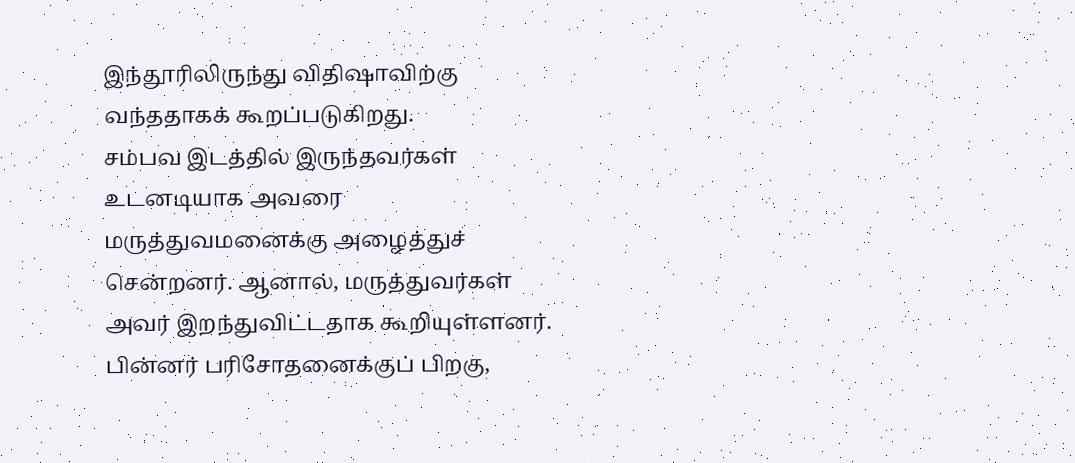இந்தூரிலிருந்து விதிஷாவிற்கு வந்ததாகக் கூறப்படுகிறது.
சம்பவ இடத்தில் இருந்தவர்கள் உடனடியாக அவரை மருத்துவமனைக்கு அழைத்துச் சென்றனர். ஆனால், மருத்துவர்கள் அவர் இறந்துவிட்டதாக கூறியுள்ளனர். பின்னர் பரிசோதனைக்குப் பிறகு,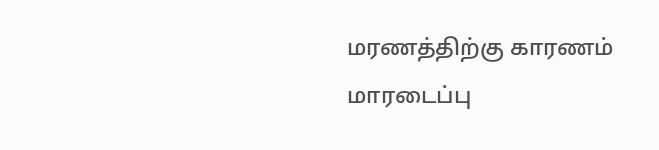மரணத்திற்கு காரணம் மாரடைப்பு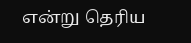என்று தெரிய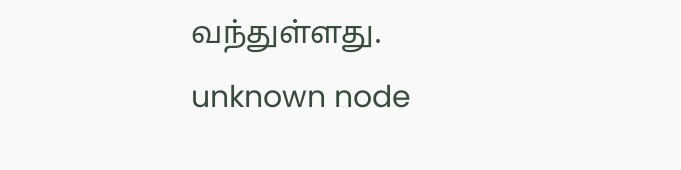வந்துள்ளது.
unknown node